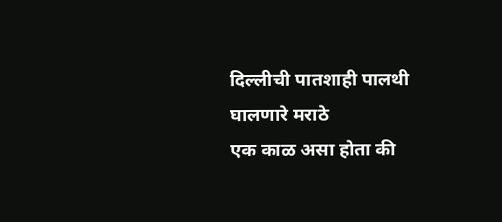दिल्लीची पातशाही पालथी घालणारे मराठे
एक काळ असा होता की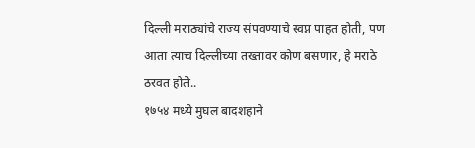दिल्ली मराठ्यांचे राज्य संपवण्याचे स्वप्न पाहत होती, पण आता त्याच दिल्लीच्या तख्तावर कोण बसणार, हे मराठे ठरवत होते..
१७५४ मध्ये मुघल बादशहाने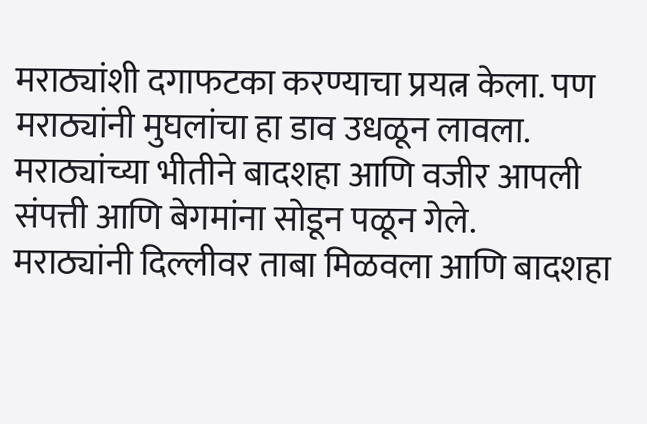मराठ्यांशी दगाफटका करण्याचा प्रयत्न केला. पण मराठ्यांनी मुघलांचा हा डाव उधळून लावला. मराठ्यांच्या भीतीने बादशहा आणि वजीर आपली संपत्ती आणि बेगमांना सोडून पळून गेले.
मराठ्यांनी दिल्लीवर ताबा मिळवला आणि बादशहा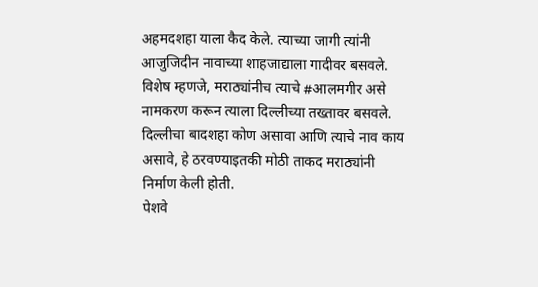अहमदशहा याला कैद केले. त्याच्या जागी त्यांनी आजुजिदीन नावाच्या शाहजाद्याला गादीवर बसवले. विशेष म्हणजे, मराठ्यांनीच त्याचे #आलमगीर असे नामकरण करून त्याला दिल्लीच्या तख्तावर बसवले. दिल्लीचा बादशहा कोण असावा आणि त्याचे नाव काय असावे, हे ठरवण्याइतकी मोठी ताकद मराठ्यांनी निर्माण केली होती.
पेशवे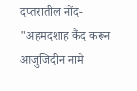दप्तरातील नोंद-
"अहमदशाह कैंद करून आजुजिदीन नामे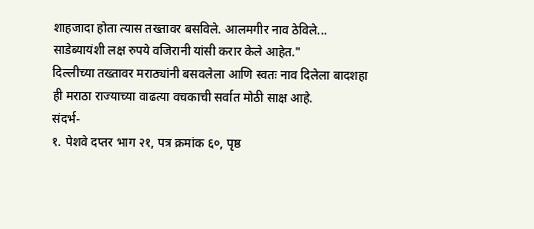शाहजादा होता त्यास तख्तावर बसविले. आलमगीर नाव ठेविले... साडेब्यायंशी लक्ष रुपये वजिरानी यांसी करार केले आहेत."
दिल्लीच्या तख्तावर मराठ्यांनी बसवलेला आणि स्वतः नाव दिलेला बादशहा ही मराठा राज्याच्या वाढत्या वचकाची सर्वात मोठी साक्ष आहे.
संदर्भ-
१. पेशवे दप्तर भाग २१, पत्र क्रमांक ६०, पृष्ठ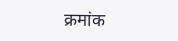क्रमांक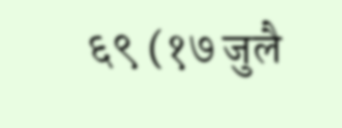६९ (१७ जुलै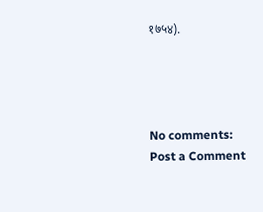१७५४).




No comments:
Post a Comment